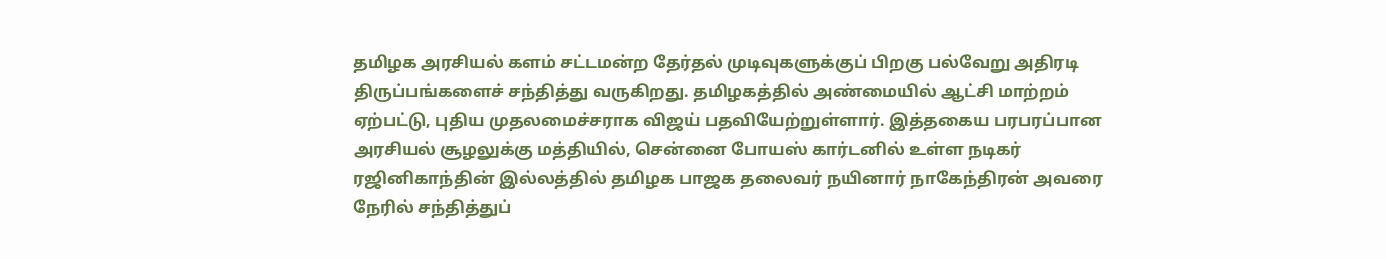தமிழக அரசியல் களம் சட்டமன்ற தேர்தல் முடிவுகளுக்குப் பிறகு பல்வேறு அதிரடி திருப்பங்களைச் சந்தித்து வருகிறது. தமிழகத்தில் அண்மையில் ஆட்சி மாற்றம் ஏற்பட்டு, புதிய முதலமைச்சராக விஜய் பதவியேற்றுள்ளார். இத்தகைய பரபரப்பான அரசியல் சூழலுக்கு மத்தியில், சென்னை போயஸ் கார்டனில் உள்ள நடிகர் ரஜினிகாந்தின் இல்லத்தில் தமிழக பாஜக தலைவர் நயினார் நாகேந்திரன் அவரை நேரில் சந்தித்துப்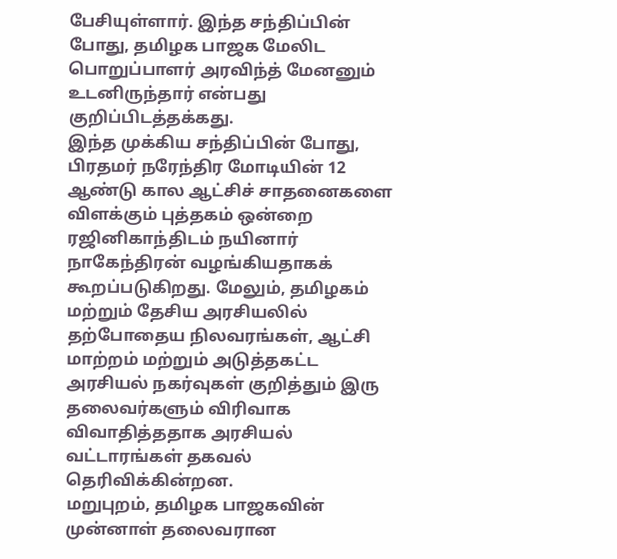பேசியுள்ளார். இந்த சந்திப்பின் போது, தமிழக பாஜக மேலிட பொறுப்பாளர் அரவிந்த் மேனனும் உடனிருந்தார் என்பது குறிப்பிடத்தக்கது.
இந்த முக்கிய சந்திப்பின் போது, பிரதமர் நரேந்திர மோடியின் 12 ஆண்டு கால ஆட்சிச் சாதனைகளை விளக்கும் புத்தகம் ஒன்றை ரஜினிகாந்திடம் நயினார் நாகேந்திரன் வழங்கியதாகக் கூறப்படுகிறது. மேலும், தமிழகம் மற்றும் தேசிய அரசியலில் தற்போதைய நிலவரங்கள், ஆட்சி மாற்றம் மற்றும் அடுத்தகட்ட அரசியல் நகர்வுகள் குறித்தும் இரு தலைவர்களும் விரிவாக விவாதித்ததாக அரசியல் வட்டாரங்கள் தகவல் தெரிவிக்கின்றன.
மறுபுறம், தமிழக பாஜகவின் முன்னாள் தலைவரான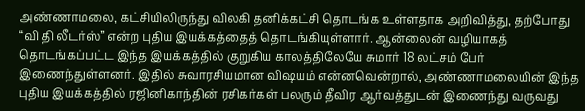அண்ணாமலை, கட்சியிலிருந்து விலகி தனிக்கட்சி தொடங்க உள்ளதாக அறிவித்து, தற்போது “வி தி லீடர்ஸ்” என்ற புதிய இயக்கத்தைத் தொடங்கியுள்ளார். ஆன்லைன் வழியாகத் தொடங்கப்பட்ட இந்த இயக்கத்தில் குறுகிய காலத்திலேயே சுமார் 18 லட்சம் பேர் இணைந்துள்ளனர். இதில் சுவாரசியமான விஷயம் என்னவென்றால், அண்ணாமலையின் இந்த புதிய இயக்கத்தில் ரஜினிகாந்தின் ரசிகர்கள் பலரும் தீவிர ஆர்வத்துடன் இணைந்து வருவது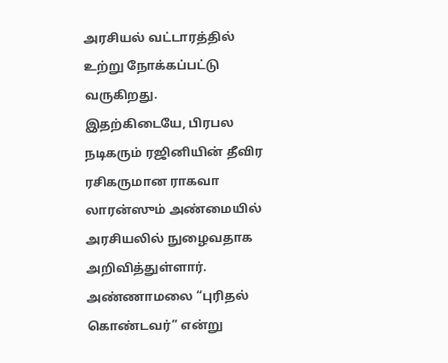அரசியல் வட்டாரத்தில் உற்று நோக்கப்பட்டு வருகிறது.
இதற்கிடையே, பிரபல நடிகரும் ரஜினியின் தீவிர ரசிகருமான ராகவா லாரன்ஸும் அண்மையில் அரசியலில் நுழைவதாக அறிவித்துள்ளார். அண்ணாமலை “புரிதல் கொண்டவர்” என்று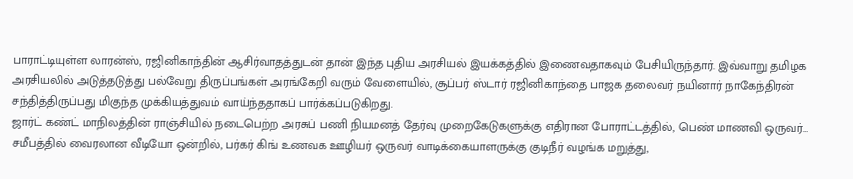பாராட்டியுள்ள லாரன்ஸ், ரஜினிகாந்தின் ஆசிர்வாதத்துடன் தான் இந்த புதிய அரசியல் இயக்கத்தில் இணைவதாகவும் பேசியிருந்தார். இவ்வாறு தமிழக அரசியலில் அடுத்தடுத்து பல்வேறு திருப்பங்கள் அரங்கேறி வரும் வேளையில், சூப்பர் ஸ்டார் ரஜினிகாந்தை பாஜக தலைவர் நயினார் நாகேந்திரன் சந்தித்திருப்பது மிகுந்த முக்கியத்துவம் வாய்ந்ததாகப் பார்க்கப்படுகிறது.
ஜார்ட் கண்ட் மாநிலத்தின் ராஞ்சியில் நடைபெற்ற அரசுப் பணி நியமனத் தேர்வு முறைகேடுகளுக்கு எதிரான போராட்டத்தில், பெண் மாணவி ஒருவர்…
சமீபத்தில் வைரலான வீடியோ ஒன்றில், பர்கர் கிங் உணவக ஊழியர் ஒருவர் வாடிக்கையாளருக்கு குடிநீர் வழங்க மறுத்து,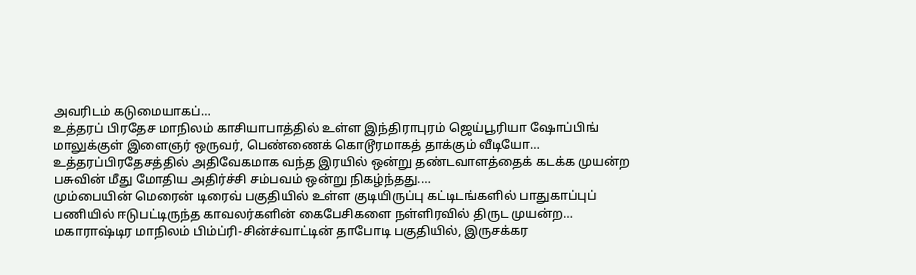அவரிடம் கடுமையாகப்…
உத்தரப் பிரதேச மாநிலம் காசியாபாத்தில் உள்ள இந்திராபுரம் ஜெய்பூரியா ஷோப்பிங் மாலுக்குள் இளைஞர் ஒருவர், பெண்ணைக் கொடூரமாகத் தாக்கும் வீடியோ…
உத்தரப்பிரதேசத்தில் அதிவேகமாக வந்த இரயில் ஒன்று தண்டவாளத்தைக் கடக்க முயன்ற பசுவின் மீது மோதிய அதிர்ச்சி சம்பவம் ஒன்று நிகழ்ந்தது.…
மும்பையின் மெரைன் டிரைவ் பகுதியில் உள்ள குடியிருப்பு கட்டிடங்களில் பாதுகாப்புப் பணியில் ஈடுபட்டிருந்த காவலர்களின் கைபேசிகளை நள்ளிரவில் திருட முயன்ற…
மகாராஷ்டிர மாநிலம் பிம்ப்ரி-சின்ச்வாட்டின் தாபோடி பகுதியில், இருசக்கர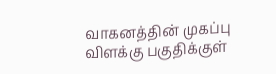வாகனத்தின் முகப்பு விளக்கு பகுதிக்குள்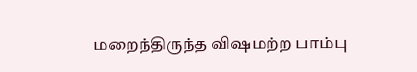மறைந்திருந்த விஷமற்ற பாம்பு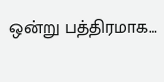ஒன்று பத்திரமாக…